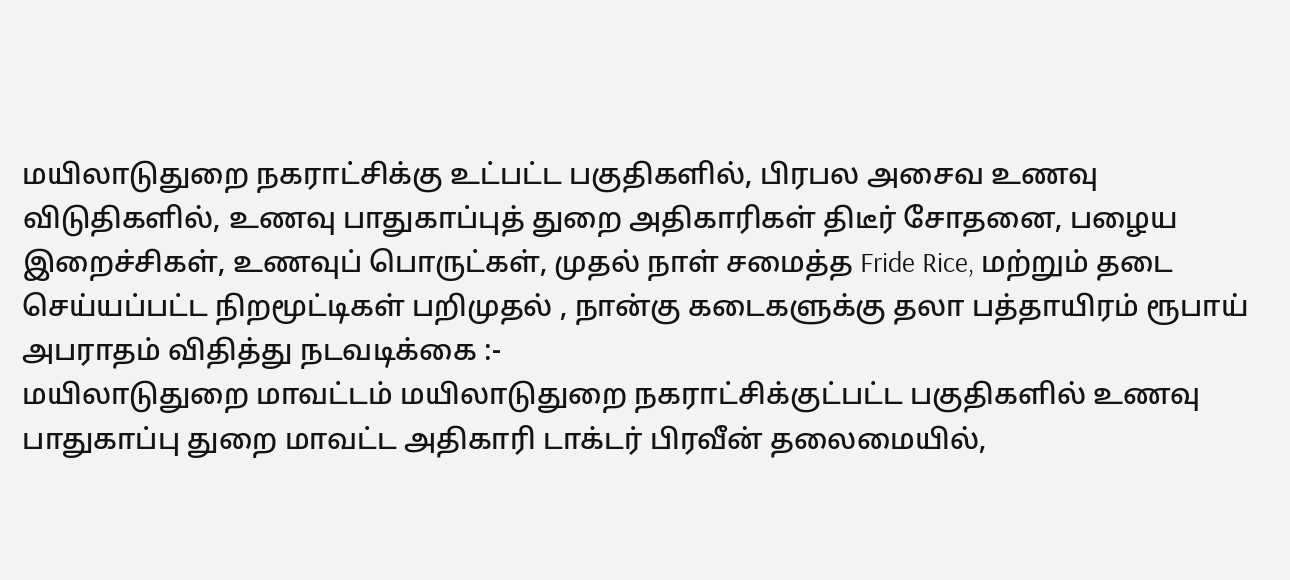மயிலாடுதுறை நகராட்சிக்கு உட்பட்ட பகுதிகளில், பிரபல அசைவ உணவு விடுதிகளில், உணவு பாதுகாப்புத் துறை அதிகாரிகள் திடீர் சோதனை, பழைய இறைச்சிகள், உணவுப் பொருட்கள், முதல் நாள் சமைத்த Fride Rice, மற்றும் தடை செய்யப்பட்ட நிறமூட்டிகள் பறிமுதல் , நான்கு கடைகளுக்கு தலா பத்தாயிரம் ரூபாய் அபராதம் விதித்து நடவடிக்கை :-
மயிலாடுதுறை மாவட்டம் மயிலாடுதுறை நகராட்சிக்குட்பட்ட பகுதிகளில் உணவு பாதுகாப்பு துறை மாவட்ட அதிகாரி டாக்டர் பிரவீன் தலைமையில்,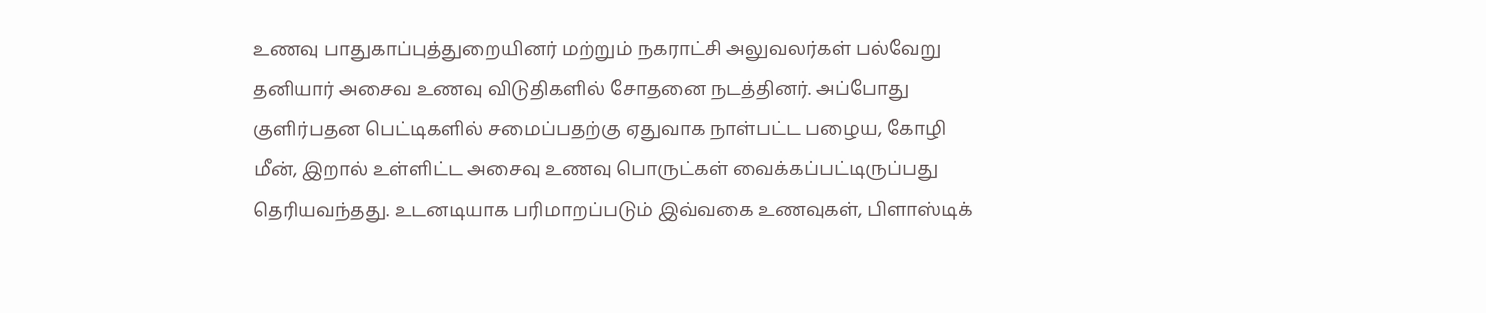உணவு பாதுகாப்புத்துறையினர் மற்றும் நகராட்சி அலுவலர்கள் பல்வேறு தனியார் அசைவ உணவு விடுதிகளில் சோதனை நடத்தினர். அப்போது குளிர்பதன பெட்டிகளில் சமைப்பதற்கு ஏதுவாக நாள்பட்ட பழைய, கோழி மீன், இறால் உள்ளிட்ட அசைவு உணவு பொருட்கள் வைக்கப்பட்டிருப்பது தெரியவந்தது. உடனடியாக பரிமாறப்படும் இவ்வகை உணவுகள், பிளாஸ்டிக்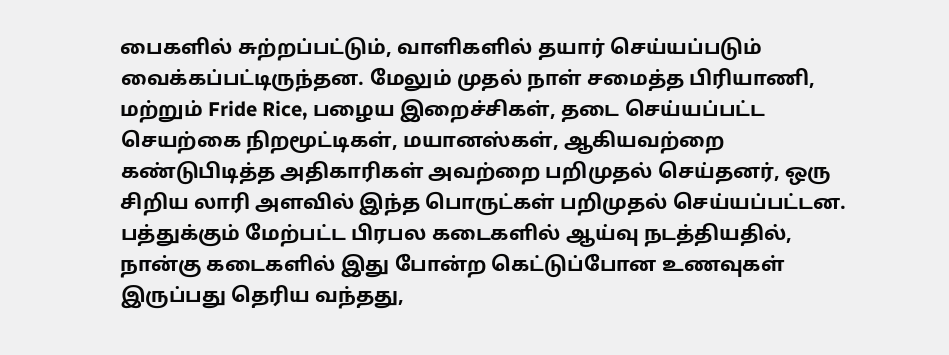பைகளில் சுற்றப்பட்டும், வாளிகளில் தயார் செய்யப்படும் வைக்கப்பட்டிருந்தன. மேலும் முதல் நாள் சமைத்த பிரியாணி, மற்றும் Fride Rice, பழைய இறைச்சிகள், தடை செய்யப்பட்ட செயற்கை நிறமூட்டிகள், மயானஸ்கள், ஆகியவற்றை கண்டுபிடித்த அதிகாரிகள் அவற்றை பறிமுதல் செய்தனர், ஒரு சிறிய லாரி அளவில் இந்த பொருட்கள் பறிமுதல் செய்யப்பட்டன. பத்துக்கும் மேற்பட்ட பிரபல கடைகளில் ஆய்வு நடத்தியதில், நான்கு கடைகளில் இது போன்ற கெட்டுப்போன உணவுகள் இருப்பது தெரிய வந்தது,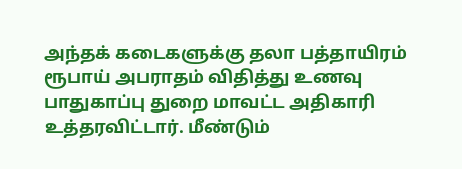அந்தக் கடைகளுக்கு தலா பத்தாயிரம் ரூபாய் அபராதம் விதித்து உணவு பாதுகாப்பு துறை மாவட்ட அதிகாரி உத்தரவிட்டார். மீண்டும்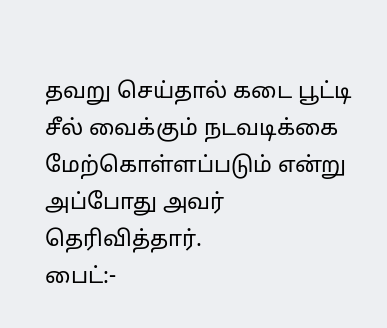தவறு செய்தால் கடை பூட்டி சீல் வைக்கும் நடவடிக்கை மேற்கொள்ளப்படும் என்று அப்போது அவர் தெரிவித்தார்.
பைட்:-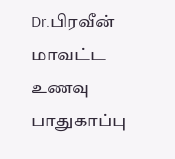Dr.பிரவீன் மாவட்ட உணவு பாதுகாப்பு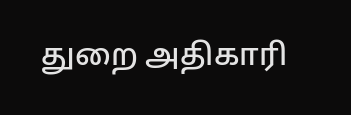துறை அதிகாரி